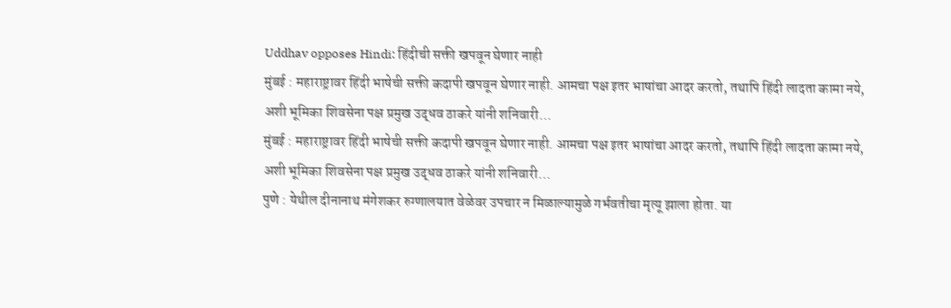Uddhav opposes Hindi: हिंदीची सक्ती खपवून घेणार नाही
मुंबई : महाराष्ट्रावर हिंदी भाषेची सक्ती कदापी खपवून घेणार नाही. आमचा पक्ष इतर भाषांचा आदर करतो, तथापि हिंदी लादता कामा नये, अशी भूमिका शिवसेना पक्ष प्रमुख उद्धव ठाकरे यांनी शनिवारी…
मुंबई : महाराष्ट्रावर हिंदी भाषेची सक्ती कदापी खपवून घेणार नाही. आमचा पक्ष इतर भाषांचा आदर करतो, तथापि हिंदी लादता कामा नये, अशी भूमिका शिवसेना पक्ष प्रमुख उद्धव ठाकरे यांनी शनिवारी…
पुणे : येथील दीनानाथ मंगेशकर रुग्णालयात वेळेवर उपचार न मिळाल्यामुळे गर्भवतीचा मृत्यू झाला होता. या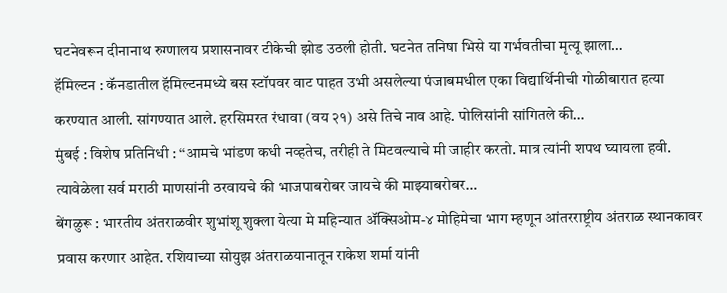घटनेवरून दीनानाथ रुग्णालय प्रशासनावर टीकेची झोड उठली होती. घटनेत तनिषा भिसे या गर्भवतीचा मृत्यू झाला…
हॅमिल्टन : कॅनडातील हॅमिल्टनमध्ये बस स्टॉपवर वाट पाहत उभी असलेल्या पंजाबमधील एका विद्यार्थिनीची गोळीबारात हत्या करण्यात आली. सांगण्यात आले. हरसिमरत रंधावा (वय २१) असे तिचे नाव आहे. पोलिसांनी सांगितले की…
मुंबई : विशेष प्रतिनिधी : ‘‘आमचे भांडण कधी नव्हतेच, तरीही ते मिटवल्याचे मी जाहीर करतो. मात्र त्यांनी शपथ घ्यायला हवी. त्यावेळेला सर्व मराठी माणसांनी ठरवायचे की भाजपाबरोबर जायचे की माझ्याबरोबर…
बेंगळुरू : भारतीय अंतराळवीर शुभांशू शुक्ला येत्या मे महिन्यात ॲक्सिओम-४ मोहिमेचा भाग म्हणून आंतरराष्ट्रीय अंतराळ स्थानकावर प्रवास करणार आहेत. रशियाच्या सोयुझ अंतराळयानातून राकेश शर्मा यांनी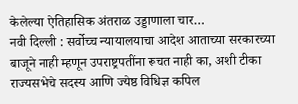केलेल्या ऐतिहासिक अंतराळ उड्डाणाला चार…
नवी दिल्ली : सर्वोच्च न्यायालयाचा आदेश आताच्या सरकारच्या बाजूने नाही म्हणून उपराष्ट्रपतींना रूचत नाही का, अशी टीका राज्यसभेचे सदस्य आणि ज्येष्ठ विधिज्ञ कपिल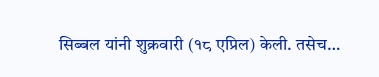सिब्बल यांनी शुक्रवारी (१८ एप्रिल) केली. तसेच…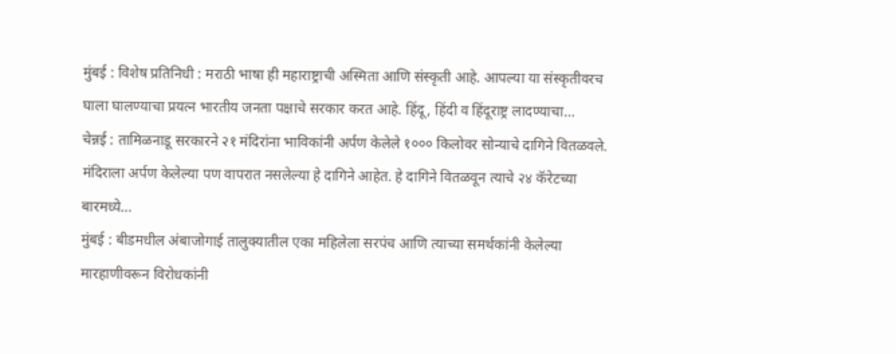मुंबई : विशेष प्रतिनिधी : मराठी भाषा ही महाराष्ट्राची अस्मिता आणि संस्कृती आहे. आपल्या या संस्कृतीवरच घाला घालण्याचा प्रयत्न भारतीय जनता पक्षाचे सरकार करत आहे. हिंदू, हिंदी व हिंदूराष्ट्र लादण्याचा…
चेन्नई : तामिळनाडू सरकारने २१ मंदिरांना भाविकांनी अर्पण केलेले १००० किलोवर सोन्याचे दागिने वितळवले. मंदिराला अर्पण केलेल्या पण वापरात नसलेल्या हे दागिने आहेत. हे दागिने वितळवून त्याचे २४ कॅरेटच्या बारमध्ये…
मुंबई : बीडमधील अंबाजोगाई तालुक्यातील एका महिलेला सरपंच आणि त्याच्या समर्थकांनी केलेल्या मारहाणीवरून विरोधकांनी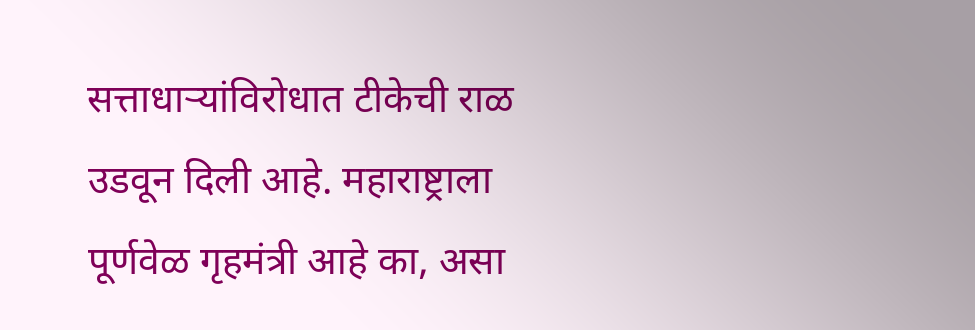सत्ताधाऱ्यांविरोधात टीकेची राळ उडवून दिली आहे. महाराष्ट्राला पूर्णवेळ गृहमंत्री आहे का, असा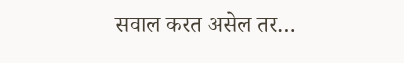सवाल करत असेल तर…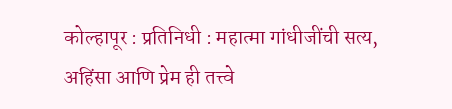कोल्हापूर : प्रतिनिधी : महात्मा गांधीजींची सत्य, अहिंसा आणि प्रेम ही तत्त्वे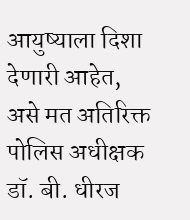आयुष्याला दिशा देणारी आहेत, असे मत अतिरिक्त पोलिस अधीक्षक डॉ. बी. धीरज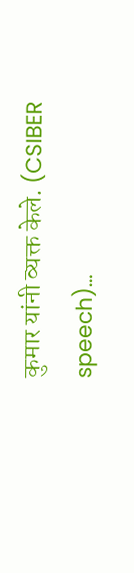कुमार यांनी व्यक्त केले. (CSIBER speech)…